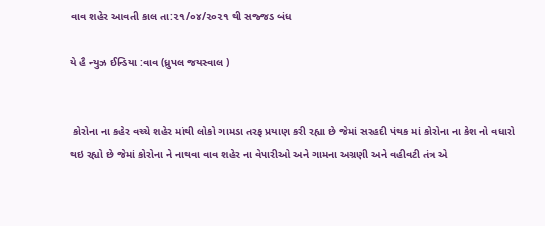વાવ શહેર આવતી કાલ તા:૨૧/૦૪/૨૦૨૧ થી સજ્જડ બંધ

યે હૈ ન્યુઝ ઈન્ડિયા :વાવ (ધ્રુપલ જયસ્વાલ )


 કોરોના ના કહેર વચ્ચે શહેર માંથી લોકો ગામડા તરફ પ્રયાણ કરી રહ્યા છે જેમાં સરહદી પંથક માં કોરોના ના કેશ નો વધારો થઇ રહ્યો છે જેમાં કોરોના ને નાથવા વાવ શહેર ના વેપારીઓ અને ગામના અગ્રણી અને વહીવટી તંત્ર એ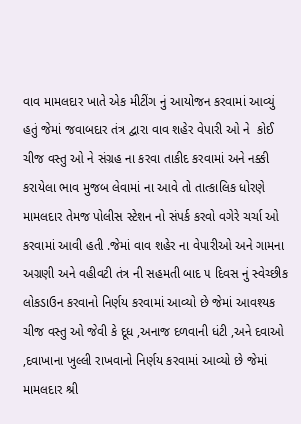વાવ મામલદાર ખાતે એક મીટીંગ નું આયોજન કરવામાં આવ્યું હતું જેમાં જવાબદાર તંત્ર દ્વારા વાવ શહેર વેપારી ઓ ને  કોઈ ચીજ વસ્તુ ઓ ને સંગ્રહ ના કરવા તાકીદ કરવામાં અને નક્કી કરાયેલા ભાવ મુજબ લેવામાં ના આવે તો તાત્કાલિક ધોરણે મામલદાર તેમજ પોલીસ સ્ટેશન નો સંપર્ક કરવો વગેરે ચર્ચા ઓ કરવામાં આવી હતી .જેમાં વાવ શહેર ના વેપારીઓ અને ગામના અગ્રણી અને વહીવટી તંત્ર ની સહમતી બાદ ૫ દિવસ નું સ્વેચ્છીક લોકડાઉન કરવાનો નિર્ણય કરવામાં આવ્યો છે જેમાં આવશ્યક ચીજ વસ્તુ ઓ જેવી કે દૂધ ,અનાજ દળવાની ધંટી ,અને દવાઓ ,દવાખાના ખુલ્લી રાખવાનો નિર્ણય કરવામાં આવ્યો છે જેમાં મામલદાર શ્રી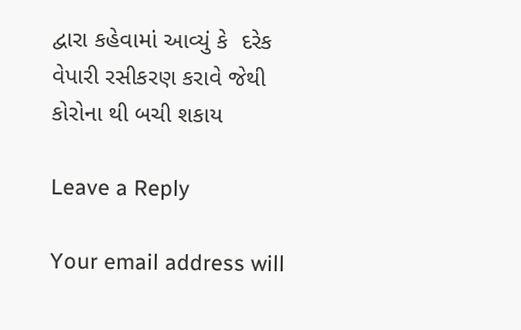દ્વારા કહેવામાં આવ્યું કે  દરેક વેપારી રસીકરણ કરાવે જેથી કોરોના થી બચી શકાય

Leave a Reply

Your email address will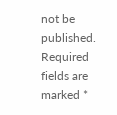not be published. Required fields are marked *